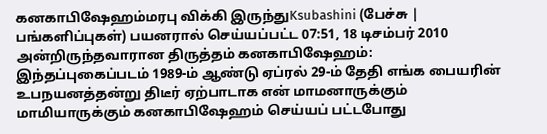கனகாபிஷேஹம்மரபு விக்கி இருந்துKsubashini (பேச்சு | பங்களிப்புகள்) பயனரால் செய்யப்பட்ட 07:51, 18 டிசம்பர் 2010 அன்றிருந்தவாரான திருத்தம் கனகாபிஷேஹம்:
இந்தப்புகைப்படம் 1989-ம் ஆண்டு ஏப்ரல் 29-ம் தேதி எங்க பையரின் உபநயனத்தன்று திடீர் ஏற்பாடாக என் மாமனாருக்கும் மாமியாருக்கும் கனகாபிஷேஹம் செய்யப் பட்டபோது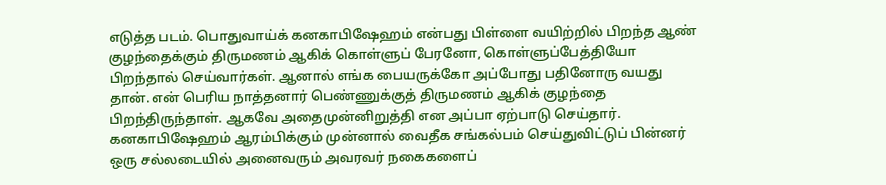எடுத்த படம். பொதுவாய்க் கனகாபிஷேஹம் என்பது பிள்ளை வயிற்றில் பிறந்த ஆண் குழந்தைக்கும் திருமணம் ஆகிக் கொள்ளுப் பேரனோ, கொள்ளுப்பேத்தியோ பிறந்தால் செய்வார்கள். ஆனால் எங்க பையருக்கோ அப்போது பதினோரு வயது தான். என் பெரிய நாத்தனார் பெண்ணுக்குத் திருமணம் ஆகிக் குழந்தை பிறந்திருந்தாள். ஆகவே அதைமுன்னிறுத்தி என அப்பா ஏற்பாடு செய்தார். கனகாபிஷேஹம் ஆரம்பிக்கும் முன்னால் வைதீக சங்கல்பம் செய்துவிட்டுப் பின்னர் ஒரு சல்லடையில் அனைவரும் அவரவர் நகைகளைப்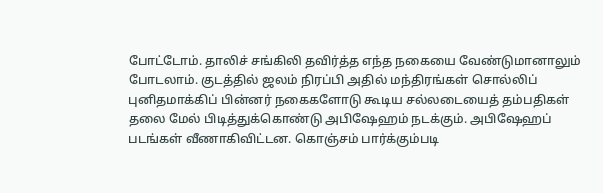போட்டோம். தாலிச் சங்கிலி தவிர்த்த எந்த நகையை வேண்டுமானாலும் போடலாம். குடத்தில் ஜலம் நிரப்பி அதில் மந்திரங்கள் சொல்லிப் புனிதமாக்கிப் பின்னர் நகைகளோடு கூடிய சல்லடையைத் தம்பதிகள் தலை மேல் பிடித்துக்கொண்டு அபிஷேஹம் நடக்கும். அபிஷேஹப் படங்கள் வீணாகிவிட்டன. கொஞ்சம் பார்க்கும்படி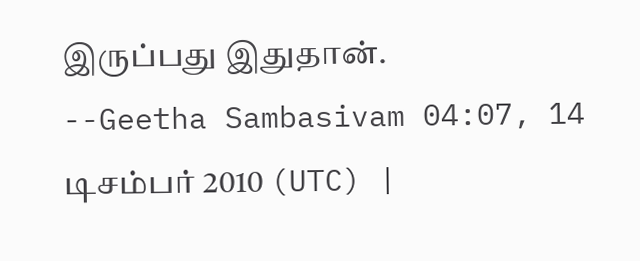இருப்பது இதுதான்.
--Geetha Sambasivam 04:07, 14 டிசம்பர் 2010 (UTC) |